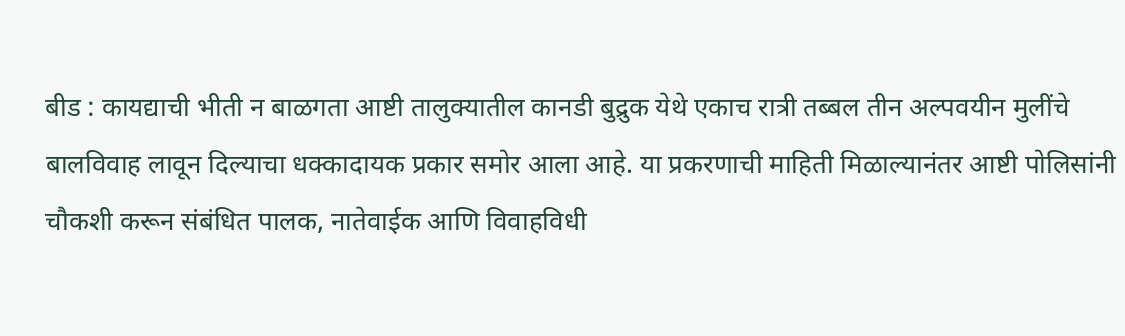बीड : कायद्याची भीती न बाळगता आष्टी तालुक्यातील कानडी बुद्रुक येथे एकाच रात्री तब्बल तीन अल्पवयीन मुलींचे बालविवाह लावून दिल्याचा धक्कादायक प्रकार समोर आला आहे. या प्रकरणाची माहिती मिळाल्यानंतर आष्टी पोलिसांनी चौकशी करून संबंधित पालक, नातेवाईक आणि विवाहविधी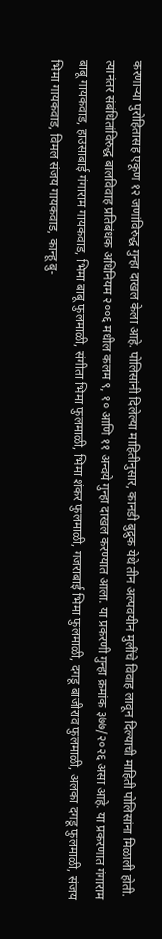करणाऱ्या पुरोहितासह एकूण १२ जणांविरुद्ध गुन्हा दाखल केला आहे. पोलिसांनी दिलेल्या माहितीनुसार, कानडी बुद्रुक येथे तीन अल्पवयीन मुलींचे विवाह लावून दिल्याची माहिती पोलिसांना मिळाली होती. त्यानंतर संबंधितांविरुद्ध बालविवाह प्रतिबंधक अधिनियम २००६ मधील कलम ९, १० आणि ११ अन्वये गुन्हा दाखल करण्यात आला. या प्रकरणी गुन्हा क्रमांक ३७७/२०२६ असा आहे. या प्रकरणात गंगाराम बाबू गायकवाड, हाउसाबाई गंगाराम गायकवाड, भिमा बाबू फुलमाळी, संगीता भिमा फुलमाळी, भिमा शंकर फुलमाळी, गजराबाई भिमा फुलमाळी, दगडू बाजीराव फुलमाळी, अलका दगडू फुलमाळी, संजय भिमा गायकवाड, विमल संजय गायकवाड, कान्हू बु-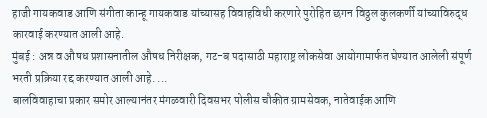हाजी गायकवाड आणि संगीता कान्हू गायकवाड यांच्यासह विवाहविधी करणारे पुरोहित छगन विठ्ठल कुलकर्णी यांच्याविरुद्ध कारवाई करण्यात आली आहे.
मुंबई : अन्न व औषध प्रशासनातील औषध निरीक्षक, गट-ब पदासाठी महाराष्ट्र लोकसेवा आयोगामार्फत घेण्यात आलेली संपूर्ण भरती प्रक्रिया रद्द करण्यात आली आहे. ...
बालविवाहाचा प्रकार समोर आल्यानंतर मंगळवारी दिवसभर पोलीस चौकीत ग्रामसेवक, नातेवाईक आणि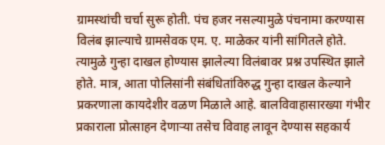ग्रामस्थांची चर्चा सुरू होती. पंच हजर नसल्यामुळे पंचनामा करण्यास विलंब झाल्याचे ग्रामसेवक एम. ए. माळेकर यांनी सांगितले होते. त्यामुळे गुन्हा दाखल होण्यास झालेल्या विलंबावर प्रश्न उपस्थित झाले होते. मात्र, आता पोलिसांनी संबंधितांविरुद्ध गुन्हा दाखल केल्याने प्रकरणाला कायदेशीर वळण मिळाले आहे. बालविवाहासारख्या गंभीर प्रकाराला प्रोत्साहन देणाऱ्या तसेच विवाह लावून देण्यास सहकार्य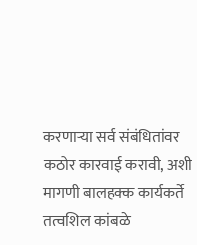करणाऱ्या सर्व संबंधितांवर कठोर कारवाई करावी, अशी मागणी बालहक्क कार्यकर्ते तत्वशिल कांबळे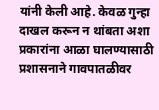यांनी केली आहे. केवळ गुन्हा दाखल करून न थांबता अशा प्रकारांना आळा घालण्यासाठी प्रशासनाने गावपातळीवर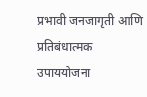प्रभावी जनजागृती आणि प्रतिबंधात्मक उपाययोजना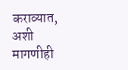कराव्यात, अशी मागणीही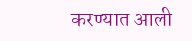करण्यात आली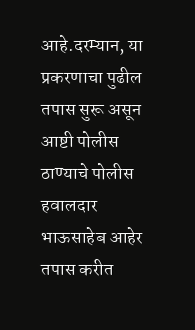आहे.दरम्यान, या प्रकरणाचा पुढील तपास सुरू असून आष्टी पोलीस ठाण्याचे पोलीस हवालदार भाऊसाहेब आहेर तपास करीत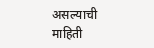असल्याची माहिती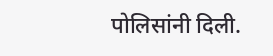पोलिसांनी दिली.